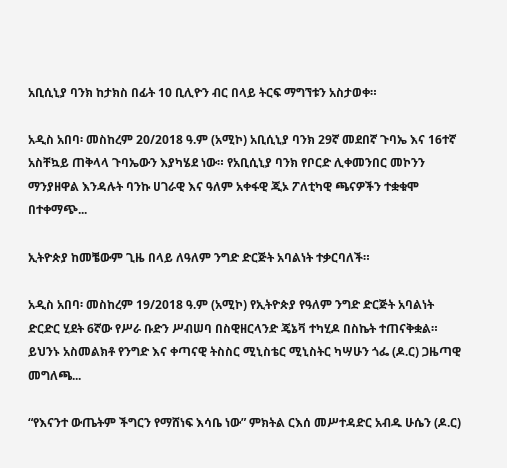አቢሲኒያ ባንክ ከታክስ በፊት 10 ቢሊዮን ብር በላይ ትርፍ ማግኘቱን አስታወቀ።

አዲስ አበባ፡ መስከረም 20/2018 ዓ.ም (አሚኮ) አቢሲኒያ ባንክ 29ኛ መደበኛ ጉባኤ እና 16ተኛ አስቸኳይ ጠቅላላ ጉባኤውን እያካሄደ ነው። የአቢሲኒያ ባንክ የቦርድ ሊቀመንበር መኮንን ማንያዘዋል እንዳሉት ባንኩ ሀገራዊ እና ዓለም አቀፋዊ ጂኦ ፖለቲካዊ ጫናዎችን ተቋቁሞ በተቀማጭ...

ኢትዮጵያ ከመቼውም ጊዜ በላይ ለዓለም ንግድ ድርጅት አባልነት ተቃርባለች።

አዲስ አበባ፡ መስከረም 19/2018 ዓ.ም (አሚኮ) የኢትዮጵያ የዓለም ንግድ ድርጅት አባልነት ድርድር ሂደት 6ኛው የሥራ ቡድን ሥብሠባ በስዊዘርላንድ ጄኔቫ ተካሂዶ በስኬት ተጠናቅቋል። ይህንኑ አስመልክቶ የንግድ እና ቀጣናዊ ትስስር ሚኒስቴር ሚኒስትር ካሣሁን ጎፌ (ዶ.ር) ጋዜጣዊ መግለጫ...

“የእናንተ ውጤትም ችግርን የማሸነፍ እሳቤ ነው” ምክትል ርእሰ መሥተዳድር አብዱ ሁሴን (ዶ.ር)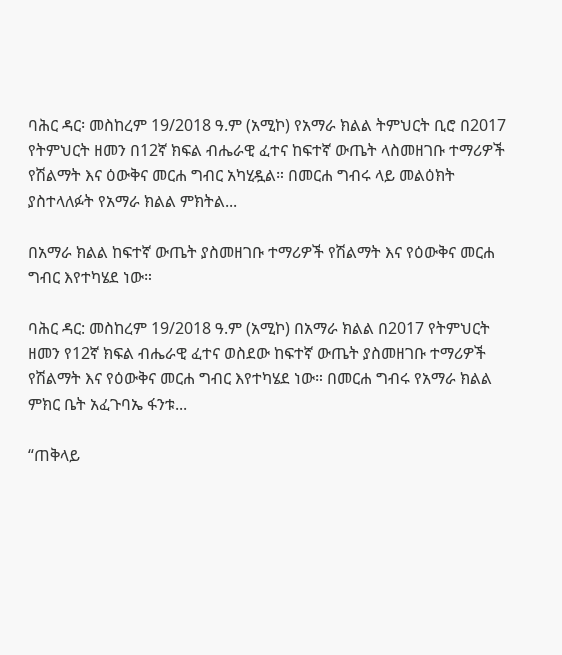ባሕር ዳር፡ መስከረም 19/2018 ዓ.ም (አሚኮ) የአማራ ክልል ትምህርት ቢሮ በ2017 የትምህርት ዘመን በ12ኛ ክፍል ብሔራዊ ፈተና ከፍተኛ ውጤት ላስመዘገቡ ተማሪዎች የሽልማት እና ዕውቅና መርሐ ግብር አካሂዷል። በመርሐ ግብሩ ላይ መልዕክት ያስተላለፉት የአማራ ክልል ምክትል...

በአማራ ክልል ከፍተኛ ውጤት ያስመዘገቡ ተማሪዎች የሽልማት እና የዕውቅና መርሐ ግብር እየተካሄደ ነው።

ባሕር ዳር: መስከረም 19/2018 ዓ.ም (አሚኮ) በአማራ ክልል በ2017 የትምህርት ዘመን የ12ኛ ክፍል ብሔራዊ ፈተና ወስደው ከፍተኛ ውጤት ያስመዘገቡ ተማሪዎች የሽልማት እና የዕውቅና መርሐ ግብር እየተካሄደ ነው። በመርሐ ግብሩ የአማራ ክልል ምክር ቤት አፈጉባኤ ፋንቱ...

“ጠቅላይ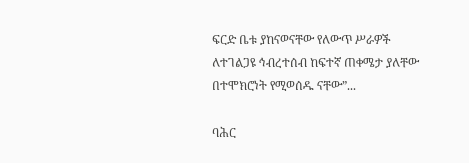ፍርድ ቤቱ ያከናወናቸው የለውጥ ሥራዎች ለተገልጋዩ ኅብረተሰብ ከፍተኛ ጠቀሜታ ያለቸው በተሞክሮነት የሚወሰዱ ናቸው”...

ባሕር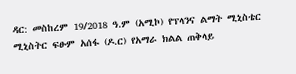ዳር: መስከረም 19/2018 ዓ.ም (አሚኮ) የፕላንና ልማት ሚኒስቴር ሚኒስትር ፍፁም አሰፋ (ዶ.ር) የአማራ ክልል ጠቅላይ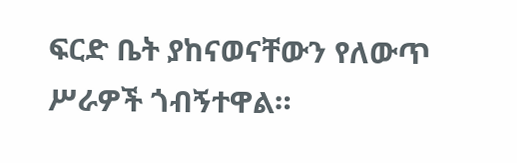ፍርድ ቤት ያከናወናቸውን የለውጥ ሥራዎች ጎብኝተዋል።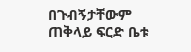በጉብኝታቸውም ጠቅላይ ፍርድ ቤቱ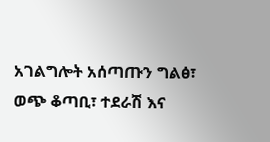አገልግሎት አሰጣጡን ግልፅ፣ ወጭ ቆጣቢ፣ ተደራሽ እና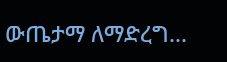ውጤታማ ለማድረግ...